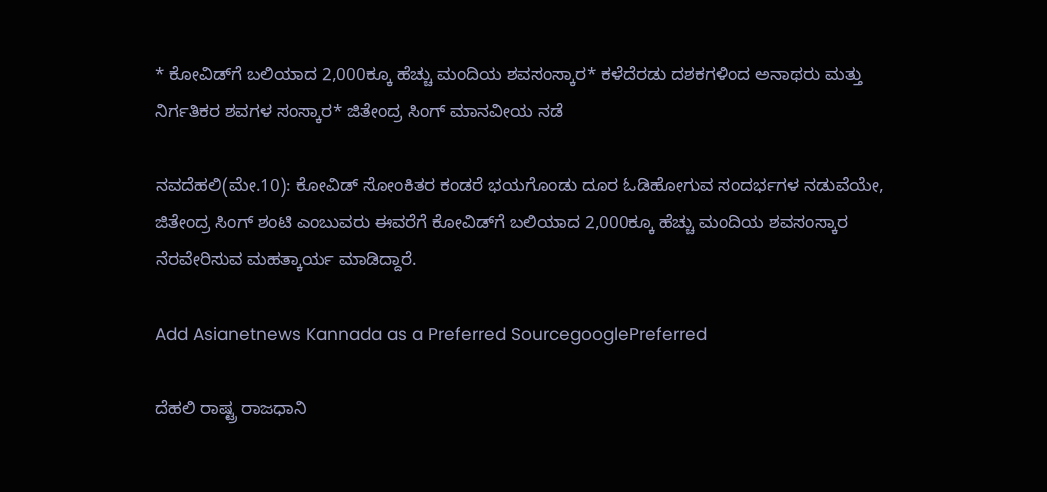* ಕೋವಿಡ್‌ಗೆ ಬಲಿಯಾದ 2,000ಕ್ಕೂ ಹೆಚ್ಚು ಮಂದಿಯ ಶವಸಂಸ್ಕಾರ* ಕಳೆದೆರಡು ದಶಕಗಳಿಂದ ಅನಾಥರು ಮತ್ತು ನಿರ್ಗತಿಕರ ಶವಗಳ ಸಂಸ್ಕಾರ* ಜಿತೇಂದ್ರ ಸಿಂಗ್‌ ಮಾನವೀಯ ನಡೆ

ನವದೆಹಲಿ(ಮೇ.10): ಕೋವಿಡ್‌ ಸೋಂಕಿತರ ಕಂಡರೆ ಭಯಗೊಂಡು ದೂರ ಓಡಿಹೋಗುವ ಸಂದರ್ಭಗಳ ನಡುವೆಯೇ, ಜಿತೇಂದ್ರ ಸಿಂಗ್‌ ಶಂಟಿ ಎಂಬುವರು ಈವರೆಗೆ ಕೋವಿಡ್‌ಗೆ ಬಲಿಯಾದ 2,000ಕ್ಕೂ ಹೆಚ್ಚು ಮಂದಿಯ ಶವಸಂಸ್ಕಾರ ನೆರವೇರಿಸುವ ಮಹತ್ಕಾರ್ಯ ಮಾಡಿದ್ದಾರೆ.

Add Asianetnews Kannada as a Preferred SourcegooglePreferred

ದೆಹಲಿ ರಾಷ್ಟ್ರ ರಾಜಧಾನಿ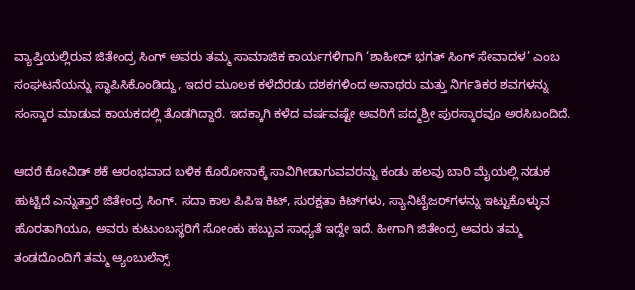ವ್ಯಾಪ್ತಿಯಲ್ಲಿರುವ ಜಿತೇಂದ್ರ ಸಿಂಗ್‌ ಅವರು ತಮ್ಮ ಸಾಮಾಜಿಕ ಕಾರ್ಯಗಳಿಗಾಗಿ ‘ಶಾಹೀದ್‌ ಭಗತ್‌ ಸಿಂಗ್‌ ಸೇವಾದಳ’ ಎಂಬ ಸಂಘಟನೆಯನ್ನು ಸ್ಥಾಪಿಸಿಕೊಂಡಿದ್ದು, ಇದರ ಮೂಲಕ ಕಳೆದೆರಡು ದಶಕಗಳಿಂದ ಅನಾಥರು ಮತ್ತು ನಿರ್ಗತಿಕರ ಶವಗಳನ್ನು ಸಂಸ್ಕಾರ ಮಾಡುವ ಕಾಯಕದಲ್ಲಿ ತೊಡಗಿದ್ದಾರೆ. ಇದಕ್ಕಾಗಿ ಕಳೆದ ವರ್ಷವಷ್ಟೇ ಅವರಿಗೆ ಪದ್ಮಶ್ರೀ ಪುರಸ್ಕಾರವೂ ಅರಸಿಬಂದಿದೆ.

ಆದರೆ ಕೋವಿಡ್‌ ಶಕೆ ಆರಂಭವಾದ ಬಳಿಕ ಕೊರೋನಾಕ್ಕೆ ಸಾವಿಗೀಡಾಗುವವರನ್ನು ಕಂಡು ಹಲವು ಬಾರಿ ಮೈಯಲ್ಲಿ ನಡುಕ ಹುಟ್ಟಿದೆ ಎನ್ನುತ್ತಾರೆ ಜಿತೇಂದ್ರ ಸಿಂಗ್‌. ಸದಾ ಕಾಲ ಪಿಪಿಇ ಕಿಟ್‌, ಸುರಕ್ಷತಾ ಕಿಟ್‌ಗಳು, ಸ್ಯಾನಿಟೈಜರ್‌ಗಳನ್ನು ಇಟ್ಟುಕೊಳ್ಳುವ ಹೊರತಾಗಿಯೂ, ಅವರು ಕುಟುಂಬಸ್ಥರಿಗೆ ಸೋಂಕು ಹಬ್ಬುವ ಸಾಧ್ಯತೆ ಇದ್ದೇ ಇದೆ. ಹೀಗಾಗಿ ಜಿತೇಂದ್ರ ಅವರು ತಮ್ಮ ತಂಡದೊಂದಿಗೆ ತಮ್ಮ ಆ್ಯಂಬುಲೆನ್ಸ್‌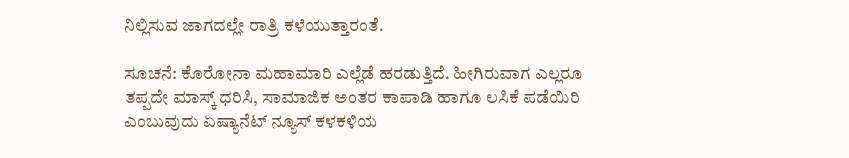ನಿಲ್ಲಿಸುವ ಜಾಗದಲ್ಲೇ ರಾತ್ರಿ ಕಳೆಯುತ್ತಾರಂತೆ.

ಸೂಚನೆ: ಕೊರೋನಾ ಮಹಾಮಾರಿ ಎಲ್ಲೆಡೆ ಹರಡುತ್ತಿದೆ. ಹೀಗಿರುವಾಗ ಎಲ್ಲರೂ ತಪ್ಪದೇ ಮಾಸ್ಕ್ ಧರಿಸಿ, ಸಾಮಾಜಿಕ ಅಂತರ ಕಾಪಾಡಿ ಹಾಗೂ ಲಸಿಕೆ ಪಡೆಯಿರಿ ಎಂಬುವುದು ಏಷ್ಯಾನೆಟ್‌ ನ್ಯೂಸ್‌ ಕಳಕಳಿಯ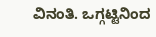ವಿನಂತಿ. ಒಗ್ಗಟ್ಟಿನಿಂದ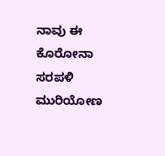ನಾವು ಈ ಕೊರೋನಾ ಸರಪಳಿ ಮುರಿಯೋಣ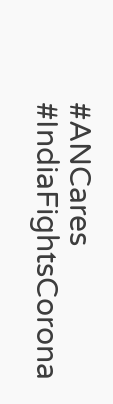#ANCares #IndiaFightsCorona